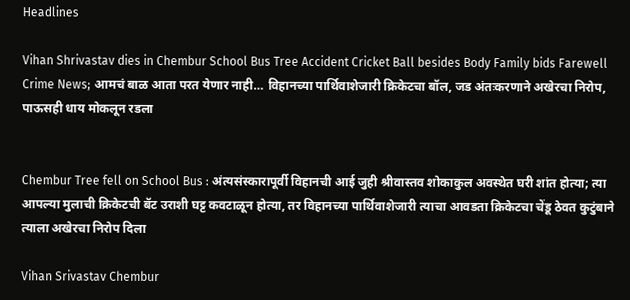Headlines

Vihan Shrivastav dies in Chembur School Bus Tree Accident Cricket Ball besides Body Family bids Farewell Crime News; आमचं बाळ आता परत येणार नाही… विहानच्या पार्थिवाशेजारी क्रिकेटचा बॉल, जड अंतःकरणाने अखेरचा निरोप, पाऊसही धाय मोकलून रडला


Chembur Tree fell on School Bus : अंत्यसंस्कारापूर्वी विहानची आई जुही श्रीवास्तव शोकाकुल अवस्थेत घरी शांत होत्या; त्या आपल्या मुलाची क्रिकेटची बॅट उराशी घट्ट कवटाळून होत्या, तर विहानच्या पार्थिवाशेजारी त्याचा आवडता क्रिकेटचा चेंडू ठेवत कुटुंबाने त्याला अखेरचा निरोप दिला

Vihan Srivastav Chembur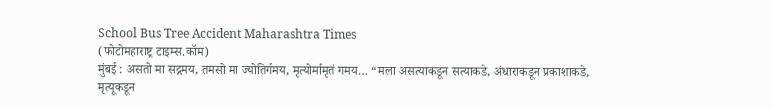School Bus Tree Accident Maharashtra Times
(फोटोमहाराष्ट्र टाइम्स.कॉम)
मुंबई : असतो मा सद्गमय, तमसो मा ज्योतिर्गमय, मृत्योर्मामृतं गमय… “मला असत्याकडून सत्याकडे, अंधाराकडून प्रकाशाकडे, मृत्यूकडून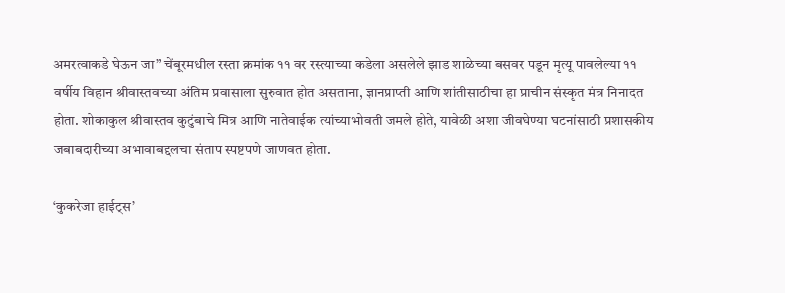अमरत्वाकडे घेऊन जा” चेंबूरमधील रस्ता क्रमांक ११ वर रस्त्याच्या कडेला असलेले झाड शाळेच्या बसवर पडून मृत्यू पावलेल्या ११ वर्षीय विहान श्रीवास्तवच्या अंतिम प्रवासाला सुरुवात होत असताना, ज्ञानप्राप्ती आणि शांतीसाठीचा हा प्राचीन संस्कृत मंत्र निनादत होता. शोकाकुल श्रीवास्तव कुटुंबाचे मित्र आणि नातेवाईक त्यांच्याभोवती जमले होते, यावेळी अशा जीवघेण्या घटनांसाठी प्रशासकीय जबाबदारीच्या अभावाबद्दलचा संताप स्पष्टपणे जाणवत होता.

‘कुकरेजा हाईट्स’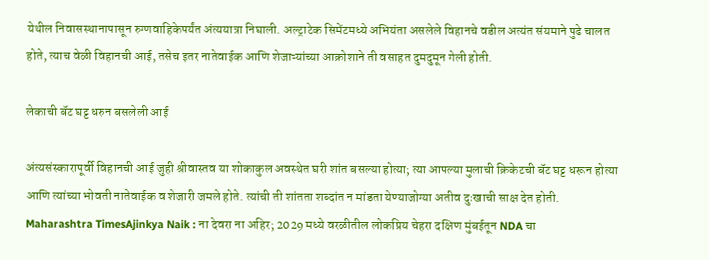येथील निवासस्थानापासून रुग्णवाहिकेपर्यंत अंत्ययात्रा निघाली. अल्ट्राटेक सिमेंटमध्ये अभियंता असलेले विहानचे वडील अत्यंत संयमाने पुढे चालत होते, त्याच वेळी विहानची आई, तसेच इतर नातेवाईक आणि शेजाऱ्यांच्या आक्रोशाने ती वसाहत दुमदुमून गेली होती.

लेकाची बॅट घट्ट धरुन बसलेली आई

अंत्यसंस्कारापूर्वी विहानची आई जुही श्रीवास्तव या शोकाकुल अवस्थेत घरी शांत बसल्या होत्या; त्या आपल्या मुलाची क्रिकेटची बॅट घट्ट धरून होत्या आणि त्यांच्या भोवती नातेवाईक व शेजारी जमले होते. त्यांची ती शांतता शब्दांत न मांडता येण्याजोग्या अतीव दुःखाची साक्ष देत होती.
Maharashtra TimesAjinkya Naik : ना देवरा ना अहिर; 2029 मध्ये वरळीतील लोकप्रिय चेहरा दक्षिण मुंबईतून NDA चा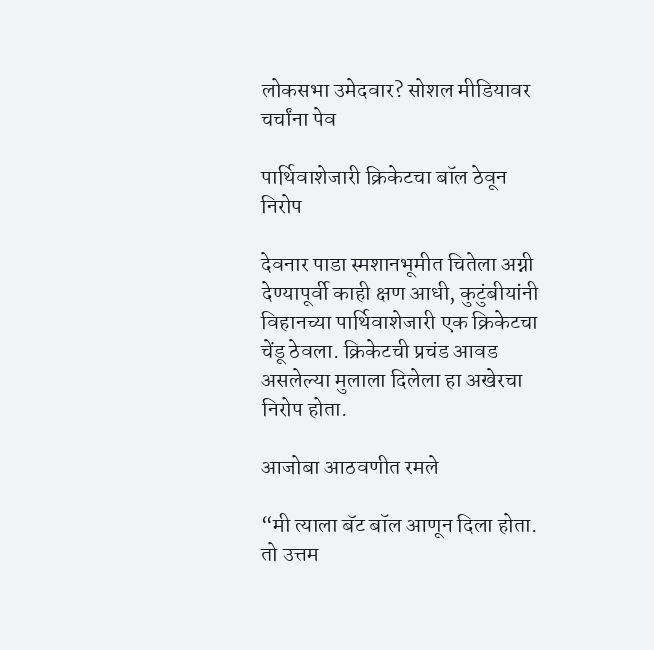लोकसभा उमेदवार? सोशल मीडियावर चर्चांना पेव

पार्थिवाशेजारी क्रिकेटचा बॉल ठेवून निरोप

देवनार पाडा स्मशानभूमीत चितेला अग्नी देण्यापूर्वी काही क्षण आधी, कुटुंबीयांनी विहानच्या पार्थिवाशेजारी एक क्रिकेटचा चेंडू ठेवला. क्रिकेटची प्रचंड आवड असलेल्या मुलाला दिलेला हा अखेरचा निरोप होता.

आजोबा आठवणीत रमले

“मी त्याला बॅट बॉल आणून दिला होता. तो उत्तम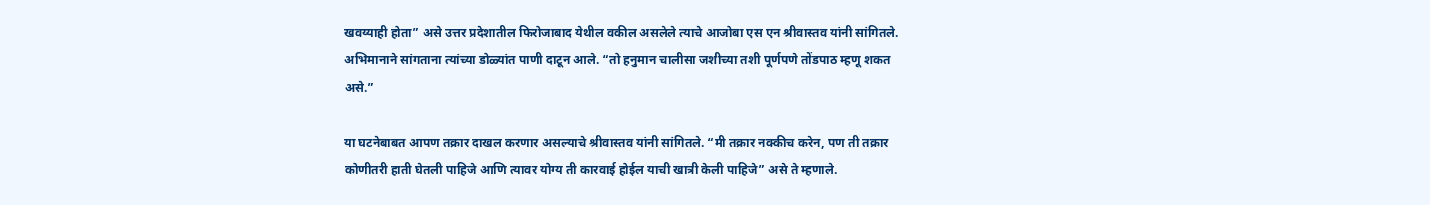खवय्याही होता” असे उत्तर प्रदेशातील फिरोजाबाद येथील वकील असलेले त्याचे आजोबा एस एन श्रीवास्तव यांनी सांगितले. अभिमानाने सांगताना त्यांच्या डोळ्यांत पाणी दाटून आले. “तो हनुमान चालीसा जशीच्या तशी पूर्णपणे तोंडपाठ म्हणू शकत असे.”

या घटनेबाबत आपण तक्रार दाखल करणार असल्याचे श्रीवास्तव यांनी सांगितले. “मी तक्रार नक्कीच करेन, पण ती तक्रार कोणीतरी हाती घेतली पाहिजे आणि त्यावर योग्य ती कारवाई होईल याची खात्री केली पाहिजे” असे ते म्हणाले.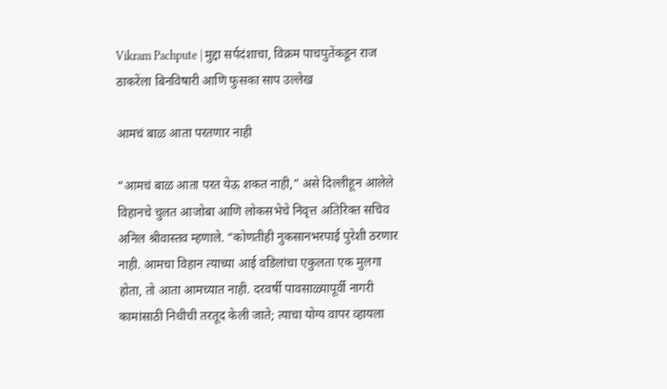Vikram Pachpute | मुद्दा सर्पदंशाचा, विक्रम पाचपुतेंकडून राज ठाकरेंला बिनविषारी आणि फुसका साप उल्लेख

आमचं बाळ आता परतणार नाही

“आमचं बाळ आता परत येऊ शकत नाही,” असे दिल्लीहून आलेले विहानचे चुलत आजोबा आणि लोकसभेचे निवृत्त अतिरिक्त सचिव अनिल श्रीवास्तव म्हणाले. “कोणतीही नुकसानभरपाई पुरेशी ठरणार नाही. आमचा विहान त्याच्या आई वडिलांचा एकुलता एक मुलगा होता, तो आता आमच्यात नाही. दरवर्षी पावसाळ्यापूर्वी नागरी कामांसाठी निधीची तरतूद केली जाते; त्याचा योग्य वापर व्हायला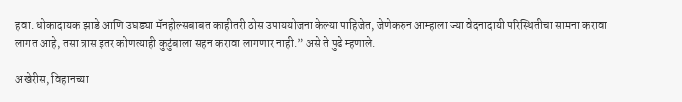हवा. धोकादायक झाडे आणि उघड्या मॅनहोल्सबाबत काहीतरी ठोस उपाययोजना केल्या पाहिजेत, जेणेकरुन आम्हाला ज्या वेदनादायी परिस्थितीचा सामना करावा लागत आहे, तसा त्रास इतर कोणत्याही कुटुंबाला सहन करावा लागणार नाही.” असे ते पुढे म्हणाले.

अखेरीस, विहानच्या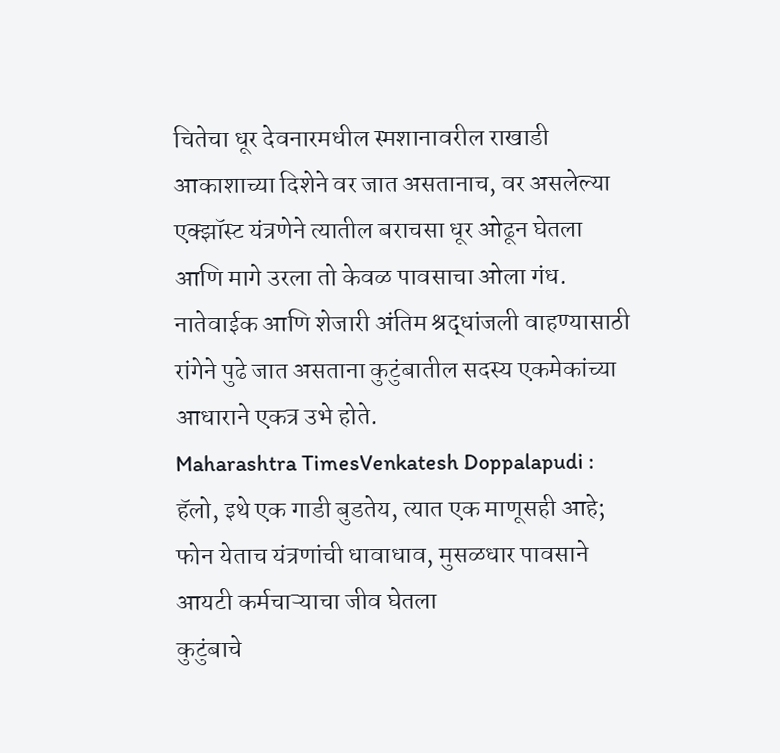चितेचा धूर देवनारमधील स्मशानावरील राखाडी आकाशाच्या दिशेने वर जात असतानाच, वर असलेल्या एक्झॉस्ट यंत्रणेने त्यातील बराचसा धूर ओढून घेतला आणि मागे उरला तो केवळ पावसाचा ओला गंध. नातेवाईक आणि शेजारी अंतिम श्रद्धांजली वाहण्यासाठी रांगेने पुढे जात असताना कुटुंबातील सदस्य एकमेकांच्या आधाराने एकत्र उभे होते.
Maharashtra TimesVenkatesh Doppalapudi : हॅलो, इथे एक गाडी बुडतेय, त्यात एक माणूसही आहे; फोन येताच यंत्रणांची धावाधाव, मुसळधार पावसाने आयटी कर्मचाऱ्याचा जीव घेतला
कुटुंबाचे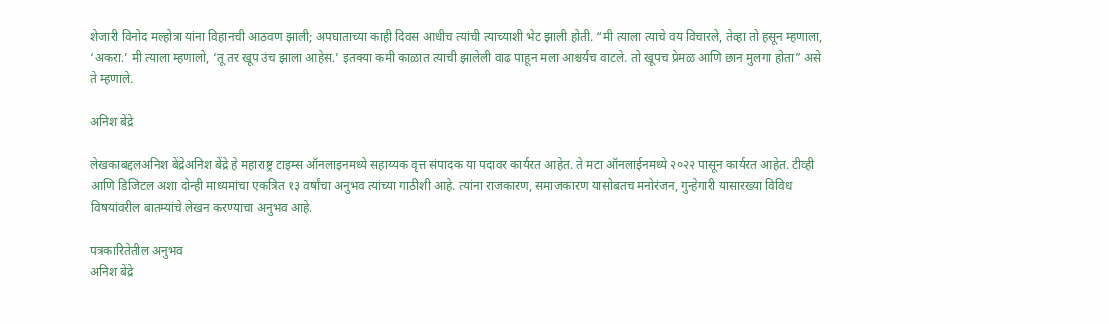शेजारी विनोद मल्होत्रा यांना विहानची आठवण झाली; अपघाताच्या काही दिवस आधीच त्यांची त्याच्याशी भेट झाली होती. “मी त्याला त्याचे वय विचारले, तेव्हा तो हसून म्हणाला, ‘अकरा.’ मी त्याला म्हणालो, ‘तू तर खूप उंच झाला आहेस.’ इतक्या कमी काळात त्याची झालेली वाढ पाहून मला आश्चर्यच वाटले. तो खूपच प्रेमळ आणि छान मुलगा होता” असे ते म्हणाले.

अनिश बेंद्रे

लेखकाबद्दलअनिश बेंद्रेअनिश बेंद्रे हे महाराष्ट्र टाइम्स ऑनलाइनमध्ये सहाय्यक वृत्त संपादक या पदावर कार्यरत आहेत. ते मटा ऑनलाईनमध्ये २०२२ पासून कार्यरत आहेत. टीव्ही आणि डिजिटल अशा दोन्ही माध्यमांचा एकत्रित १३ वर्षांचा अनुभव त्यांच्या गाठीशी आहे. त्यांना राजकारण, समाजकारण यासोबतच मनोरंजन, गुन्हेगारी यासारख्या विविध विषयांवरील बातम्यांचे लेखन करण्याचा अनुभव आहे.

पत्रकारितेतील अनुभव
अनिश बेंद्रे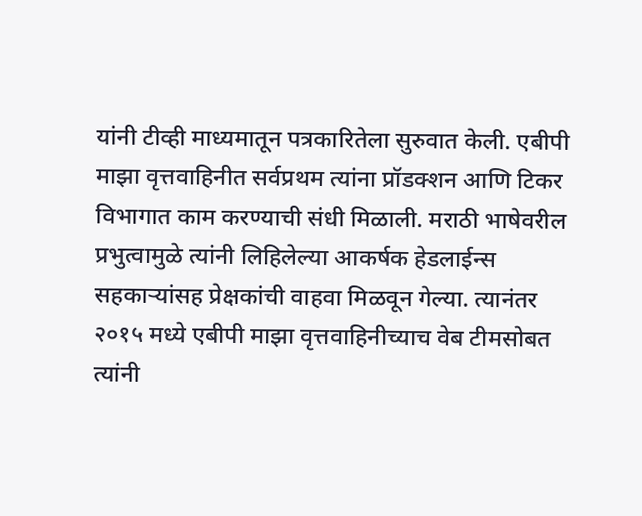यांनी टीव्ही माध्यमातून पत्रकारितेला सुरुवात केली. एबीपी माझा वृत्तवाहिनीत सर्वप्रथम त्यांना प्रॉडक्शन आणि टिकर विभागात काम करण्याची संधी मिळाली. मराठी भाषेवरील प्रभुत्वामुळे त्यांनी लिहिलेल्या आकर्षक हेडलाईन्स सहकाऱ्यांसह प्रेक्षकांची वाहवा मिळवून गेल्या. त्यानंतर २०१५ मध्ये एबीपी माझा वृत्तवाहिनीच्याच वेब टीमसोबत त्यांनी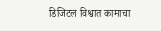डिजिटल विश्वात कामाचा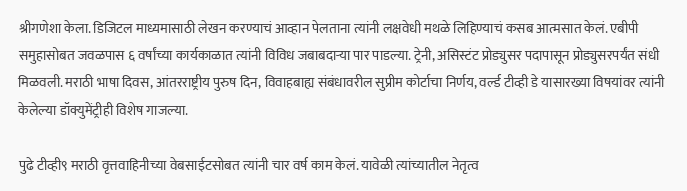श्रीगणेशा केला. डिजिटल माध्यमासाठी लेखन करण्याचं आव्हान पेलताना त्यांनी लक्षवेधी मथळे लिहिण्याचं कसब आत्मसात केलं. एबीपी समुहासोबत जवळपास ६ वर्षांच्या कार्यकाळात त्यांनी विविध जबाबदाऱ्या पार पाडल्या. ट्रेनी, असिस्टंट प्रोड्युसर पदापासून प्रोड्युसरपर्यंत संधी मिळवली. मराठी भाषा दिवस, आंतरराष्ट्रीय पुरुष दिन, विवाहबाह्य संबंधावरील सुप्रीम कोर्टाचा निर्णय, वर्ल्ड टीव्ही डे यासारख्या विषयांवर त्यांनी केलेल्या डॉक्युमेंट्रीही विशेष गाजल्या.

पुढे टीव्ही९ मराठी वृत्तवाहिनीच्या वेबसाईटसोबत त्यांनी चार वर्ष काम केलं. यावेळी त्यांच्यातील नेतृत्व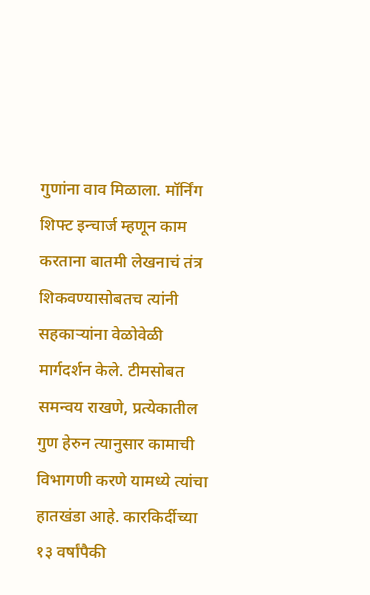गुणांना वाव मिळाला. मॉर्निंग शिफ्ट इन्चार्ज म्हणून काम करताना बातमी लेखनाचं तंत्र शिकवण्यासोबतच त्यांनी सहकाऱ्यांना वेळोवेळी मार्गदर्शन केले. टीमसोबत समन्वय राखणे, प्रत्येकातील गुण हेरुन त्यानुसार कामाची विभागणी करणे यामध्ये त्यांचा हातखंडा आहे. कारकिर्दीच्या १३ वर्षांपैकी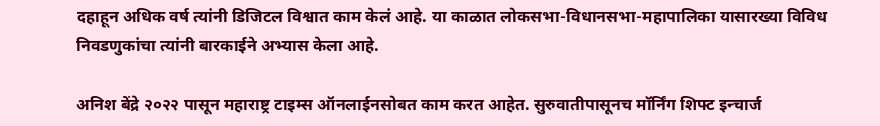दहाहून अधिक वर्ष त्यांनी डिजिटल विश्वात काम केलं आहे. या काळात लोकसभा-विधानसभा-महापालिका यासारख्या विविध निवडणुकांचा त्यांनी बारकाईने अभ्यास केला आहे.

अनिश बेंद्रे २०२२ पासून महाराष्ट्र टाइम्स ऑनलाईनसोबत काम करत आहेत. सुरुवातीपासूनच मॉर्निंग शिफ्ट इन्चार्ज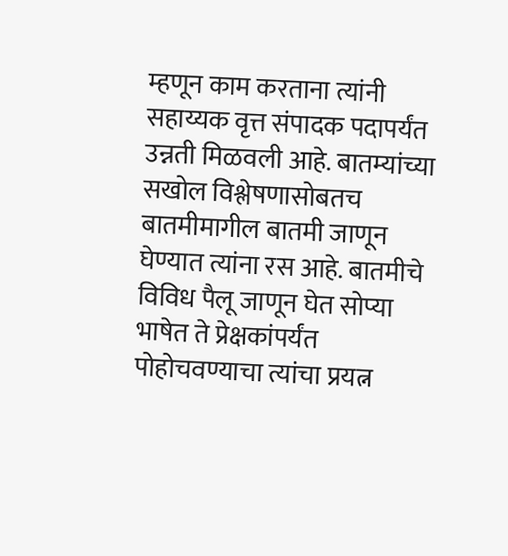म्हणून काम करताना त्यांनी सहाय्यक वृत्त संपादक पदापर्यंत उन्नती मिळवली आहे. बातम्यांच्या सखोल विश्लेषणासोबतच बातमीमागील बातमी जाणून घेण्यात त्यांना रस आहे. बातमीचे विविध पैलू जाणून घेत सोप्या भाषेत ते प्रेक्षकांपर्यंत पोहोचवण्याचा त्यांचा प्रयत्न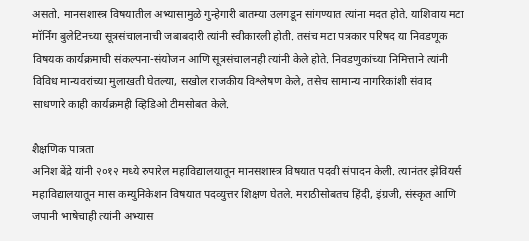असतो. मानसशास्त्र विषयातील अभ्यासामुळे गुन्हेगारी बातम्या उलगडून सांगण्यात त्यांना मदत होते. याशिवाय मटा मॉर्निंग बुलेटिनच्या सूत्रसंचालनाची जबाबदारी त्यांनी स्वीकारली होती. तसंच मटा पत्रकार परिषद या निवडणूक विषयक कार्यक्रमाची संकल्पना-संयोजन आणि सूत्रसंचालनही त्यांनी केले होते. निवडणुकांच्या निमित्ताने त्यांनी विविध मान्यवरांच्या मुलाखती घेतल्या, सखोल राजकीय विश्लेषण केले, तसेच सामान्य नागरिकांशी संवाद साधणारे काही कार्यक्रमही व्हिडिओ टीमसोबत केले.

शैक्षणिक पात्रता
अनिश बेंद्रे यांनी २०१२ मध्ये रुपारेल महाविद्यालयातून मानसशास्त्र विषयात पदवी संपादन केली. त्यानंतर झेवियर्स महाविद्यालयातून मास कम्युनिकेशन विषयात पदव्युत्तर शिक्षण घेतले. मराठीसोबतच हिंदी, इंग्रजी, संस्कृत आणि जपानी भाषेचाही त्यांनी अभ्यास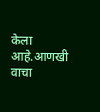केला आहे.आणखी वाचा